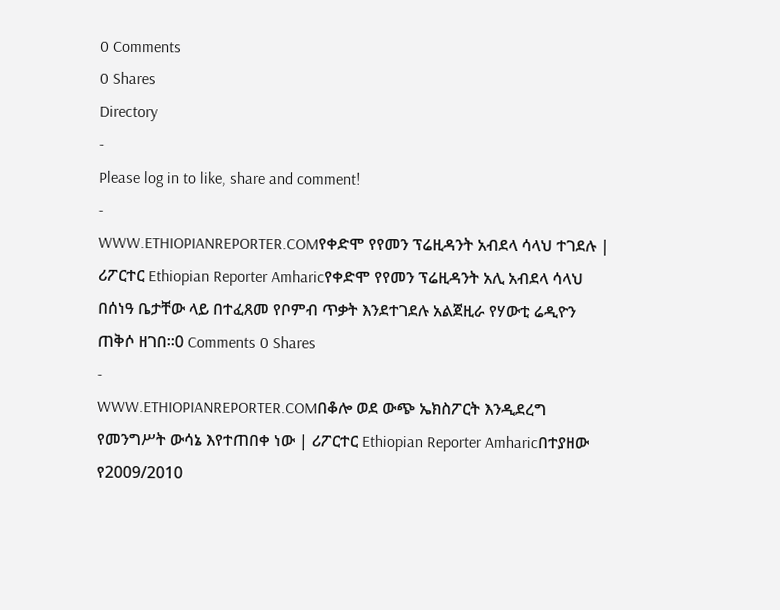0 Comments
0 Shares
Directory
-
Please log in to like, share and comment!
-
WWW.ETHIOPIANREPORTER.COMየቀድሞ የየመን ፕሬዚዳንት አብደላ ሳላህ ተገደሉ | ሪፖርተር Ethiopian Reporter Amharicየቀድሞ የየመን ፕሬዚዳንት አሊ አብደላ ሳላህ በሰነዓ ቤታቸው ላይ በተፈጸመ የቦምብ ጥቃት እንደተገደሉ አልጀዚራ የሃውቲ ሬዲዮን ጠቅሶ ዘገበ፡፡0 Comments 0 Shares
-
WWW.ETHIOPIANREPORTER.COMበቆሎ ወደ ውጭ ኤክስፖርት እንዲደረግ የመንግሥት ውሳኔ እየተጠበቀ ነው | ሪፖርተር Ethiopian Reporter Amharicበተያዘው የ2009/2010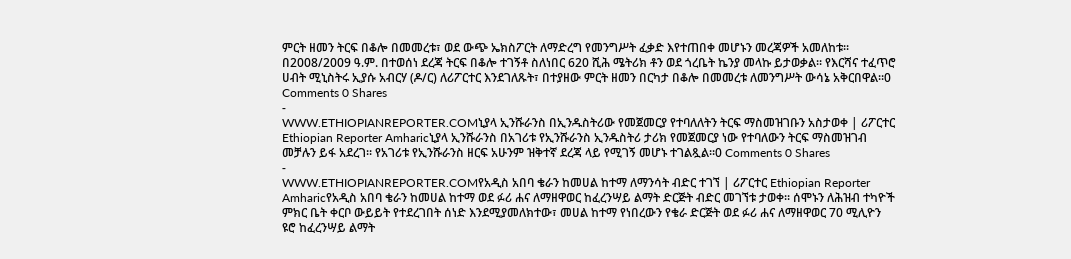ምርት ዘመን ትርፍ በቆሎ በመመረቱ፣ ወደ ውጭ ኤክስፖርት ለማድረግ የመንግሥት ፈቃድ እየተጠበቀ መሆኑን መረጃዎች አመለከቱ፡፡በ2008/2009 ዓ.ም. በተወሰነ ደረጃ ትርፍ በቆሎ ተገኝቶ ስለነበር 620 ሺሕ ሜትሪክ ቶን ወደ ጎረቤት ኬንያ መላኩ ይታወቃል፡፡ የእርሻና ተፈጥሮ ሀብት ሚኒስትሩ ኢያሱ አብርሃ (ዶ/ር) ለሪፖርተር እንደገለጹት፣ በተያዘው ምርት ዘመን በርካታ በቆሎ በመመረቱ ለመንግሥት ውሳኔ አቅርበዋል፡፡0 Comments 0 Shares
-
WWW.ETHIOPIANREPORTER.COMኒያላ ኢንሹራንስ በኢንዱስትሪው የመጀመርያ የተባለለትን ትርፍ ማስመዝገቡን አስታወቀ | ሪፖርተር Ethiopian Reporter Amharicኒያላ ኢንሹራንስ በአገሪቱ የኢንሹራንስ ኢንዱስትሪ ታሪክ የመጀመርያ ነው የተባለውን ትርፍ ማስመዝገብ መቻሉን ይፋ አደረገ፡፡ የአገሪቱ የኢንሹራንስ ዘርፍ አሁንም ዝቅተኛ ደረጃ ላይ የሚገኝ መሆኑ ተገልጿል፡፡0 Comments 0 Shares
-
WWW.ETHIOPIANREPORTER.COMየአዲስ አበባ ቄራን ከመሀል ከተማ ለማንሳት ብድር ተገኘ | ሪፖርተር Ethiopian Reporter Amharicየአዲስ አበባ ቄራን ከመሀል ከተማ ወደ ፉሪ ሐና ለማዘዋወር ከፈረንሣይ ልማት ድርጅት ብድር መገኘቱ ታወቀ፡፡ ሰሞኑን ለሕዝብ ተካዮች ምክር ቤት ቀርቦ ውይይት የተደረገበት ሰነድ እንደሚያመለክተው፣ መሀል ከተማ የነበረውን የቄራ ድርጅት ወደ ፉሪ ሐና ለማዘዋወር 70 ሚሊዮን ዩሮ ከፈረንሣይ ልማት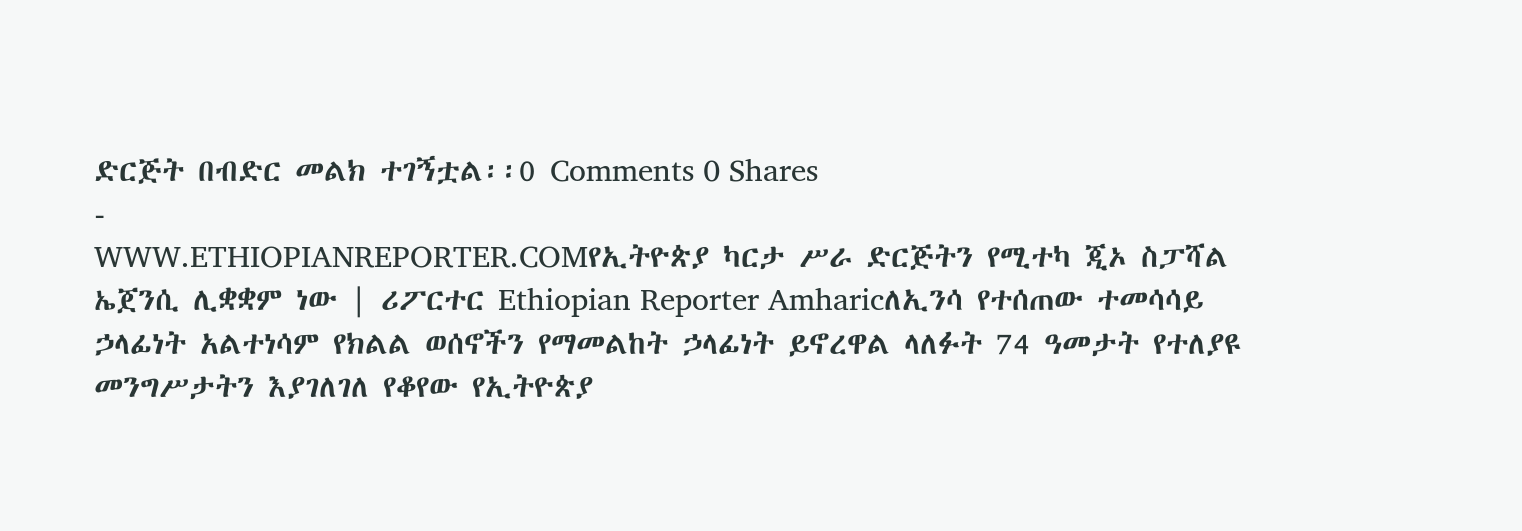ድርጅት በብድር መልክ ተገኝቷል፡፡0 Comments 0 Shares
-
WWW.ETHIOPIANREPORTER.COMየኢትዮጵያ ካርታ ሥራ ድርጅትን የሚተካ ጂኦ ስፓሻል ኤጀንሲ ሊቋቋም ነው | ሪፖርተር Ethiopian Reporter Amharicለኢንሳ የተሰጠው ተመሳሳይ ኃላፊነት አልተነሳም የክልል ወሰኖችን የማመልከት ኃላፊነት ይኖረዋል ላለፉት 74 ዓመታት የተለያዩ መንግሥታትን እያገለገለ የቆየው የኢትዮጵያ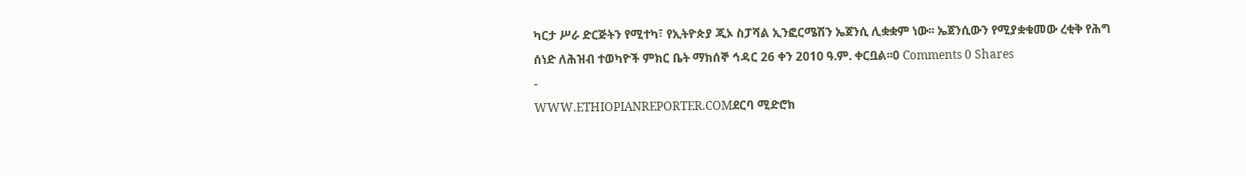ካርታ ሥራ ድርጅትን የሚተካ፣ የኢትዮጵያ ጂኦ ስፓሻል ኢንፎርሜሽን ኤጀንሲ ሊቋቋም ነው፡፡ ኤጀንሲውን የሚያቋቁመው ረቂቅ የሕግ ሰነድ ለሕዝብ ተወካዮች ምክር ቤት ማክሰኞ ኅዳር 26 ቀን 2010 ዓ.ም. ቀርቧል፡፡0 Comments 0 Shares
-
WWW.ETHIOPIANREPORTER.COMደርባ ሚድሮክ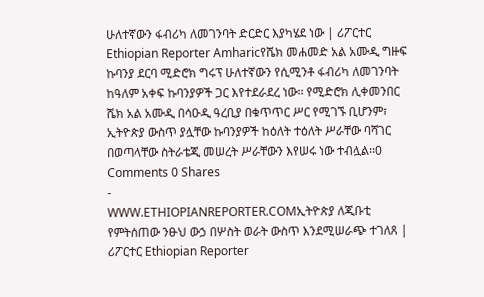ሁለተኛውን ፋብሪካ ለመገንባት ድርድር እያካሄደ ነው | ሪፖርተር Ethiopian Reporter Amharicየሼክ መሐመድ አል አሙዲ ግዙፍ ኩባንያ ደርባ ሚድሮክ ግሩፕ ሁለተኛውን የሲሚንቶ ፋብሪካ ለመገንባት ከዓለም አቀፍ ኩባንያዎች ጋር እየተደራደረ ነው፡፡ የሚድሮክ ሊቀመንበር ሼክ አል አሙዲ በሳዑዲ ዓረቢያ በቁጥጥር ሥር የሚገኙ ቢሆንም፣ ኢትዮጵያ ውስጥ ያሏቸው ኩባንያዎች ከዕለት ተዕለት ሥራቸው ባሻገር በወጣላቸው ስትራቴጂ መሠረት ሥራቸውን እየሠሩ ነው ተብሏል፡፡0 Comments 0 Shares
-
WWW.ETHIOPIANREPORTER.COMኢትዮጵያ ለጂቡቲ የምትሰጠው ንፁህ ውኃ በሦስት ወራት ውስጥ እንደሚሠራጭ ተገለጸ | ሪፖርተር Ethiopian Reporter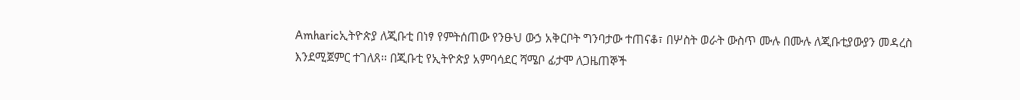Amharicኢትዮጵያ ለጂቡቲ በነፃ የምትሰጠው የንፁህ ውኃ አቅርቦት ግንባታው ተጠናቆ፣ በሦስት ወራት ውስጥ ሙሉ በሙሉ ለጂቡቲያውያን መዳረስ እንደሚጀምር ተገለጸ፡፡ በጂቡቲ የኢትዮጵያ አምባሳደር ሻሜቦ ፊታሞ ለጋዜጠኞች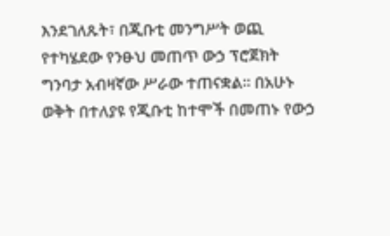እንደገለጹት፣ በጂቡቲ መንግሥት ወጪ የተካሄደው የንፁህ መጠጥ ውኃ ፕሮጀክት ግንባታ አብዛኛው ሥራው ተጠናቋል፡፡ በአሁኑ ወቅት በተለያዩ የጂቡቲ ከተሞች በመጠኑ የውኃ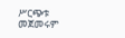ሥርጭቱ መጀመሩም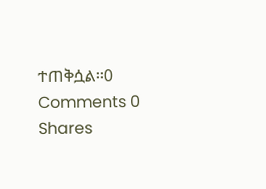ተጠቅሷል፡፡0 Comments 0 Shares